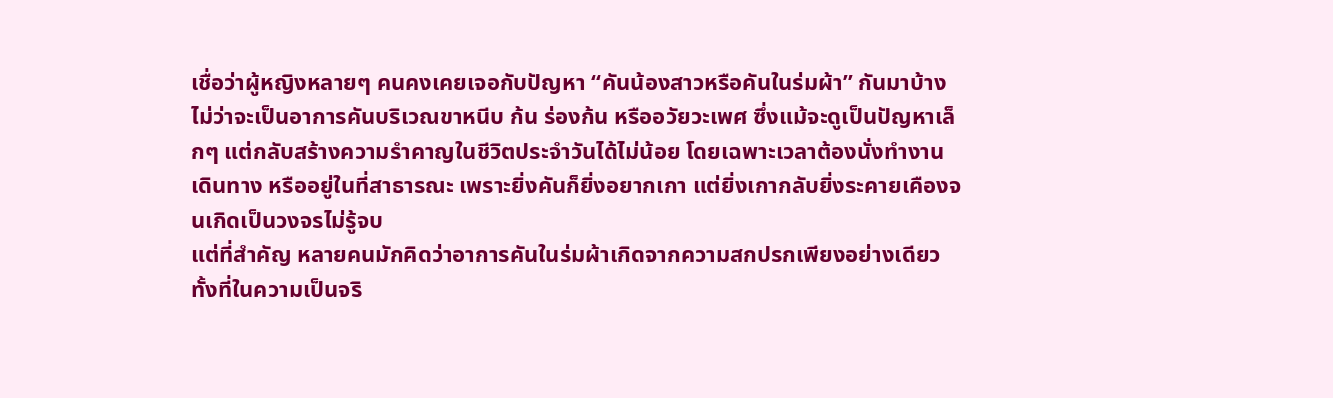เชื่อว่าผู้หญิงหลายๆ คนคงเคยเจอกับปัญหา “คันน้องสาวหรือคันในร่มผ้า” กันมาบ้าง ไม่ว่าจะเป็นอาการคันบริเวณขาหนีบ ก้น ร่องก้น หรืออวัยวะเพศ ซึ่งแม้จะดูเป็นปัญหาเล็กๆ แต่กลับสร้างความรำคาญในชีวิตประจำวันได้ไม่น้อย โดยเฉพาะเวลาต้องนั่งทำงาน เดินทาง หรืออยู่ในที่สาธารณะ เพราะยิ่งคันก็ยิ่งอยากเกา แต่ยิ่งเกากลับยิ่งระคายเคืองจนเกิดเป็นวงจรไม่รู้จบ
แต่ที่สำคัญ หลายคนมักคิดว่าอาการคันในร่มผ้าเกิดจากความสกปรกเพียงอย่างเดียว ทั้งที่ในความเป็นจริ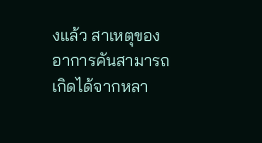งแล้ว สาเหตุของอาการคันสามารถเกิดได้จากหลา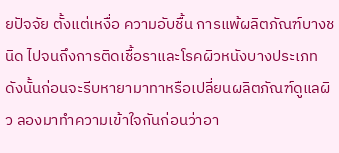ยปัจจัย ตั้งแต่เหงื่อ ความอับชื้น การแพ้ผลิตภัณฑ์บางชนิด ไปจนถึงการติดเชื้อราและโรคผิวหนังบางประเภท
ดังนั้นก่อนจะรีบหายามาทาหรือเปลี่ยนผลิตภัณฑ์ดูแลผิว ลองมาทำความเข้าใจกันก่อนว่าอา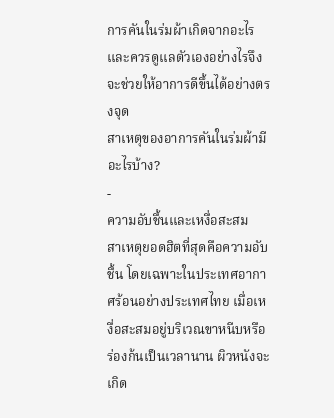การคันในร่มผ้าเกิดจากอะไร และควรดูแลตัวเองอย่างไรจึงจะช่วยให้อาการดีขึ้นได้อย่างตรงจุด
สาเหตุของอาการคันในร่มผ้ามีอะไรบ้าง?
-
ความอับชื้นและเหงื่อสะสม
สาเหตุยอดฮิตที่สุดคือความอับชื้น โดยเฉพาะในประเทศอากาศร้อนอย่างประเทศไทย เมื่อเหงื่อสะสมอยู่บริเวณขาหนีบหรือร่องก้นเป็นเวลานาน ผิวหนังจะเกิด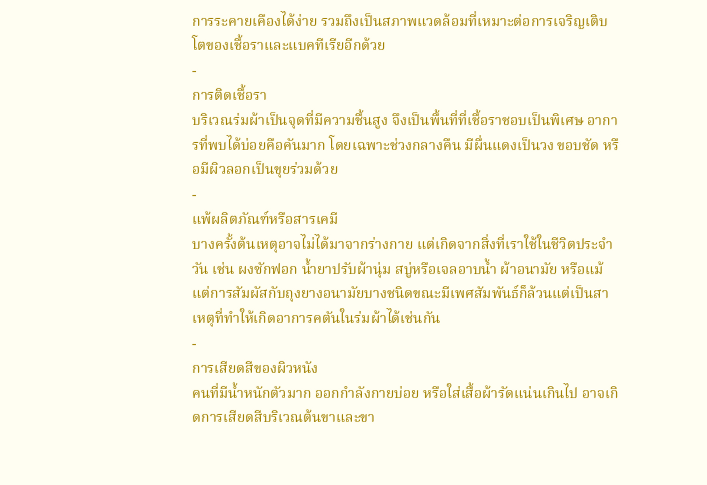การระคายเคืองได้ง่าย รวมถึงเป็นสภาพแวดล้อมที่เหมาะต่อการเจริญเติบโตของเชื้อราและแบคทีเรียอีกด้วย
-
การติดเชื้อรา
บริเวณร่มผ้าเป็นจุดที่มีความชื้นสูง จึงเป็นพื้นที่ที่เชื้อราชอบเป็นพิเศษ อาการที่พบได้บ่อยคือคันมาก โดยเฉพาะช่วงกลางคืน มีผื่นแดงเป็นวง ขอบชัด หรือมีผิวลอกเป็นขุยร่วมด้วย
-
แพ้ผลิตภัณฑ์หรือสารเคมี
บางครั้งต้นเหตุอาจไม่ได้มาจากร่างกาย แต่เกิดจากสิ่งที่เราใช้ในชีวิตประจำวัน เช่น ผงซักฟอก น้ำยาปรับผ้านุ่ม สบู่หรือเจลอาบน้ำ ผ้าอนามัย หรือแม้แต่การสัมผัสกับถุงยางอนามัยบางชนิดขณะมีเพศสัมพันธ์ก็ล้วนแต่เป็นสาเหตุที่ทำให้เกิดอาการคตันในร่มผ้าได้เช่นกัน
-
การเสียดสีของผิวหนัง
คนที่มีน้ำหนักตัวมาก ออกกำลังกายบ่อย หรือใส่เสื้อผ้ารัดแน่นเกินไป อาจเกิดการเสียดสีบริเวณต้นขาและขา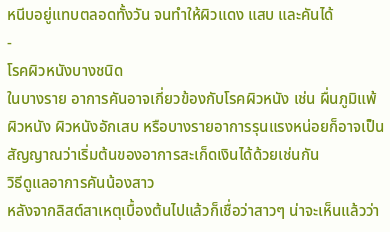หนีบอยู่แทบตลอดทั้งวัน จนทำให้ผิวแดง แสบ และคันได้
-
โรคผิวหนังบางชนิด
ในบางราย อาการคันอาจเกี่ยวข้องกับโรคผิวหนัง เช่น ผื่นภูมิแพ้ผิวหนัง ผิวหนังอักเสบ หรือบางรายอาการรุนแรงหน่อยก็อาจเป็นสัญญาณว่าเริ่มต้นของอาการสะเก็ดเงินได้ด้วยเช่นกัน
วิธีดูแลอาการคันน้องสาว
หลังจากลิสต์สาเหตุเบื้องต้นไปแล้วก็เชื่อว่าสาวๆ น่าจะเห็นแล้วว่า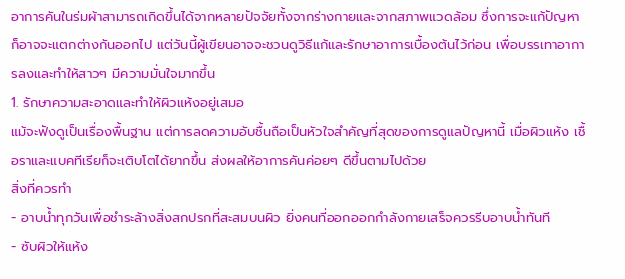อาการคันในร่มผ้าสามารถเกิดขึ้นได้จากหลายปัจจัยทั้งจากร่างกายและจากสภาพแวดล้อม ซึ่งการจะแก้ปัญหาก็อาจจะแตกต่างกันออกไป แต่วันนี้ผู้เขียนอาจจะชวนดูวิธีแก้และรักษาอาการเบื้องต้นไว้ก่อน เพื่อบรรเทาอาการลงและทำให้สาวๆ มีความมั่นใจมากขึ้น
1. รักษาความสะอาดและทำให้ผิวแห้งอยู่เสมอ
แม้จะฟังดูเป็นเรื่องพื้นฐาน แต่การลดความอับชื้นถือเป็นหัวใจสำคัญที่สุดของการดูแลปัญหานี้ เมื่อผิวแห้ง เชื้อราและแบคทีเรียก็จะเติบโตได้ยากขึ้น ส่งผลให้อาการคันค่อยๆ ดีขึ้นตามไปด้วย
สิ่งที่ควรทำ
- อาบน้ำทุกวันเพื่อชำระล้างสิ่งสกปรกที่สะสมบนผิว ยิ่งคนที่ออกออกกำลังกายเสร็จควรรีบอาบน้ำทันที
- ซับผิวให้แห้ง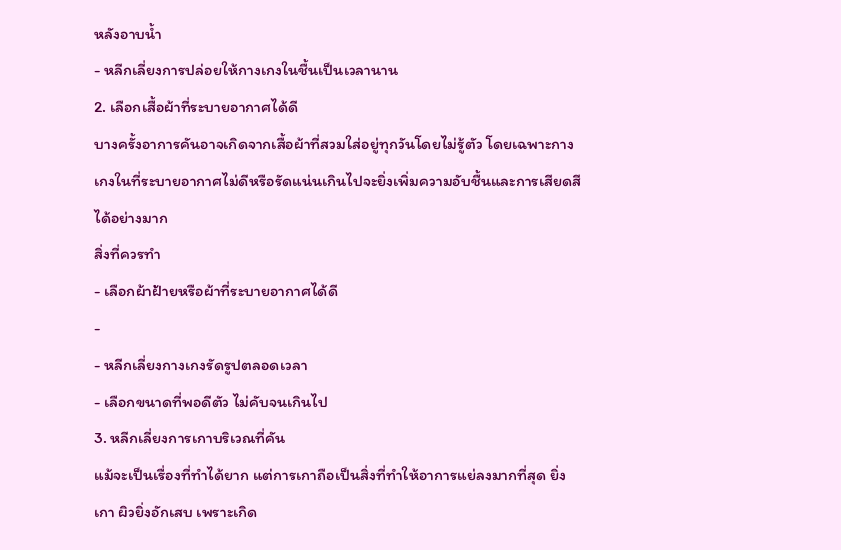หลังอาบน้ำ
- หลีกเลี่ยงการปล่อยให้กางเกงในชื้นเป็นเวลานาน
2. เลือกเสื้อผ้าที่ระบายอากาศได้ดี
บางครั้งอาการคันอาจเกิดจากเสื้อผ้าที่สวมใส่อยู่ทุกวันโดยไม่รู้ตัว โดยเฉพาะกางเกงในที่ระบายอากาศไม่ดีหรือรัดแน่นเกินไปจะยิ่งเพิ่มความอับชื้นและการเสียดสีได้อย่างมาก
สิ่งที่ควรทำ
- เลือกผ้าฝ้ายหรือผ้าที่ระบายอากาศได้ดี
-
- หลีกเลี่ยงกางเกงรัดรูปตลอดเวลา
- เลือกขนาดที่พอดีตัว ไม่คับจนเกินไป
3. หลีกเลี่ยงการเกาบริเวณที่คัน
แม้จะเป็นเรื่องที่ทำได้ยาก แต่การเกาถือเป็นสิ่งที่ทำให้อาการแย่ลงมากที่สุด ยิ่งเกา ผิวยิ่งอักเสบ เพราะเกิด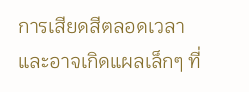การเสียดสีตลอดเวลา และอาจเกิดแผลเล็กๆ ที่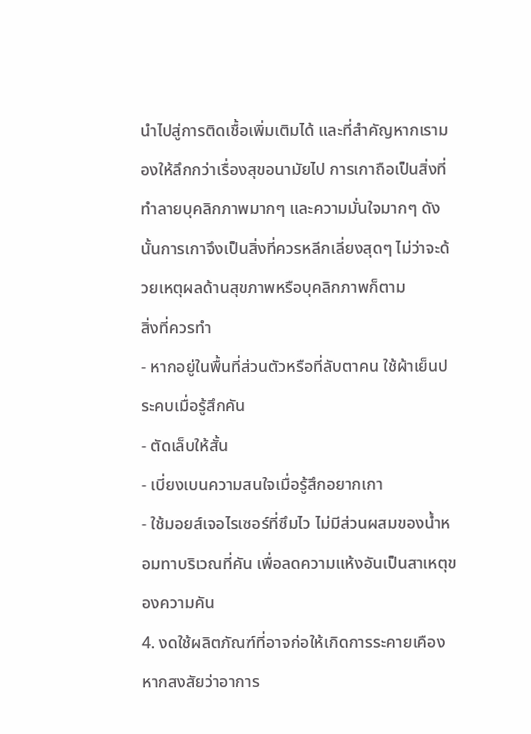นำไปสู่การติดเชื้อเพิ่มเติมได้ และที่สำคัญหากเรามองให้ลึกกว่าเรื่องสุขอนามัยไป การเกาถือเป็นสิ่งที่ทำลายบุคลิกภาพมากๆ และความมั่นใจมากๆ ดังนั้นการเกาจึงเป็นสิ่งที่ควรหลีกเลี่ยงสุดๆ ไม่ว่าจะด้วยเหตุผลด้านสุขภาพหรือบุคลิกภาพก็ตาม
สิ่งที่ควรทำ
- หากอยู่ในพื้นที่ส่วนตัวหรือที่ลับตาคน ใช้ผ้าเย็นประคบเมื่อรู้สึกคัน
- ตัดเล็บให้สั้น
- เบี่ยงเบนความสนใจเมื่อรู้สึกอยากเกา
- ใช้มอยส์เจอไรเซอร์ที่ซึมไว ไม่มีส่วนผสมของน้ำหอมทาบริเวณที่คัน เพื่อลดความแห้งอันเป็นสาเหตุของความคัน
4. งดใช้ผลิตภัณฑ์ที่อาจก่อให้เกิดการระคายเคือง
หากสงสัยว่าอาการ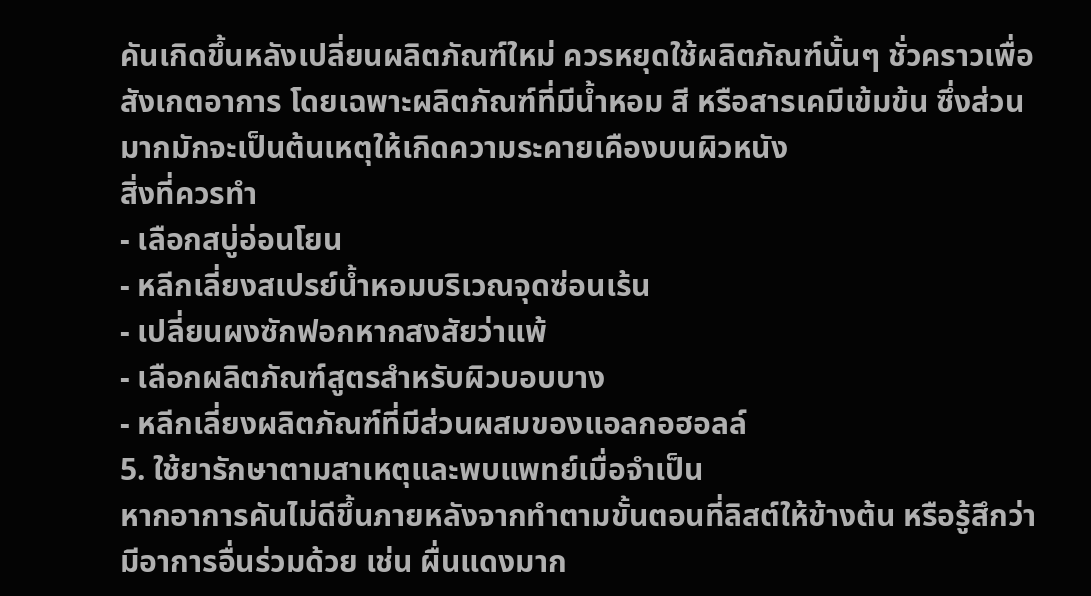คันเกิดขึ้นหลังเปลี่ยนผลิตภัณฑ์ใหม่ ควรหยุดใช้ผลิตภัณฑ์นั้นๆ ชั่วคราวเพื่อสังเกตอาการ โดยเฉพาะผลิตภัณฑ์ที่มีน้ำหอม สี หรือสารเคมีเข้มข้น ซึ่งส่วนมากมักจะเป็นต้นเหตุให้เกิดความระคายเคืองบนผิวหนัง
สิ่งที่ควรทำ
- เลือกสบู่อ่อนโยน
- หลีกเลี่ยงสเปรย์น้ำหอมบริเวณจุดซ่อนเร้น
- เปลี่ยนผงซักฟอกหากสงสัยว่าแพ้
- เลือกผลิตภัณฑ์สูตรสำหรับผิวบอบบาง
- หลีกเลี่ยงผลิตภัณฑ์ที่มีส่วนผสมของแอลกอฮอลล์
5. ใช้ยารักษาตามสาเหตุและพบแพทย์เมื่อจำเป็น
หากอาการคันไม่ดีขึ้นภายหลังจากทำตามขั้นตอนที่ลิสต์ให้ข้างต้น หรือรู้สึกว่ามีอาการอื่นร่วมด้วย เช่น ผื่นแดงมาก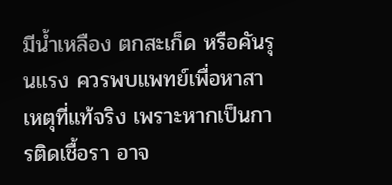มีน้ำเหลือง ตกสะเก็ด หรือคันรุนแรง ควรพบแพทย์เพื่อหาสาเหตุที่แท้จริง เพราะหากเป็นการติดเชื้อรา อาจ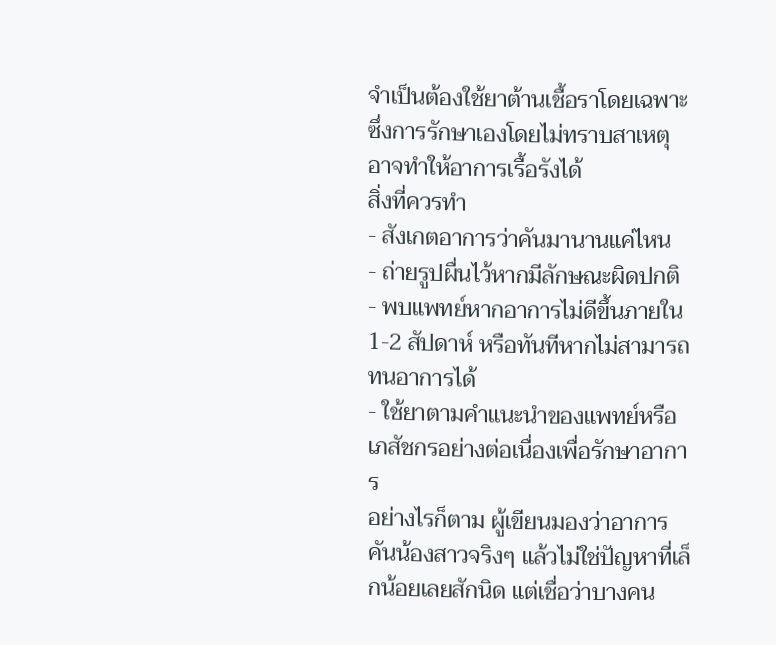จำเป็นต้องใช้ยาต้านเชื้อราโดยเฉพาะ ซึ่งการรักษาเองโดยไม่ทราบสาเหตุอาจทำให้อาการเรื้อรังได้
สิ่งที่ควรทำ
- สังเกตอาการว่าคันมานานแค่ไหน
- ถ่ายรูปผื่นไว้หากมีลักษณะผิดปกติ
- พบแพทย์หากอาการไม่ดีขึ้นภายใน 1-2 สัปดาห์ หรือทันทีหากไม่สามารถทนอาการได้
- ใช้ยาตามคำแนะนำของแพทย์หรือเภสัชกรอย่างต่อเนื่องเพื่อรักษาอาการ
อย่างไรก็ตาม ผู้เขียนมองว่าอาการคันน้องสาวจริงๆ แล้วไม่ใช่ปัญหาที่เล็กน้อยเลยสักนิด แต่เชื่อว่าบางคน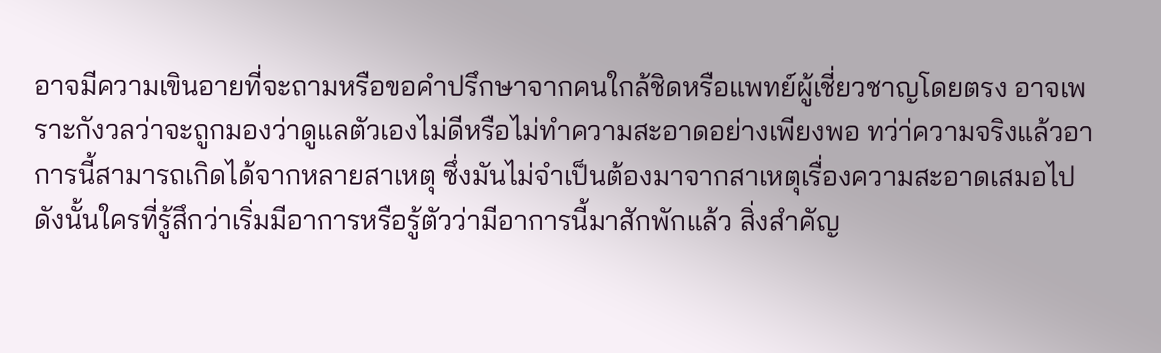อาจมีความเขินอายที่จะถามหรือขอคำปรึกษาจากคนใกล้ชิดหรือแพทย์ผู้เชี่ยวชาญโดยตรง อาจเพราะกังวลว่าจะถูกมองว่าดูแลตัวเองไม่ดีหรือไม่ทำความสะอาดอย่างเพียงพอ ทว่า่ความจริงแล้วอาการนี้สามารถเกิดได้จากหลายสาเหตุ ซึ่งมันไม่จำเป็นต้องมาจากสาเหตุเรื่องความสะอาดเสมอไป
ดังนั้นใครที่รู้สึกว่าเริ่มมีอาการหรือรู้ตัวว่ามีอาการนี้มาสักพักแล้ว สิ่งสำคัญ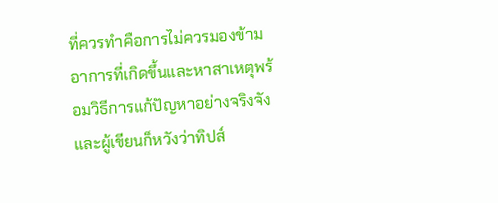ที่ควรทำคือการไม่ควรมองข้ามอาการที่เกิดขึ้นและหาสาเหตุพร้อมวิธีการแก้ปัญหาอย่างจริงจัง และผู้เขียนก็หวังว่าทิปส์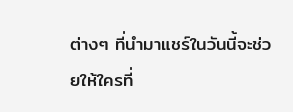ต่างๆ ที่นำมาแชร์ในวันนี้จะช่วยให้ใครที่